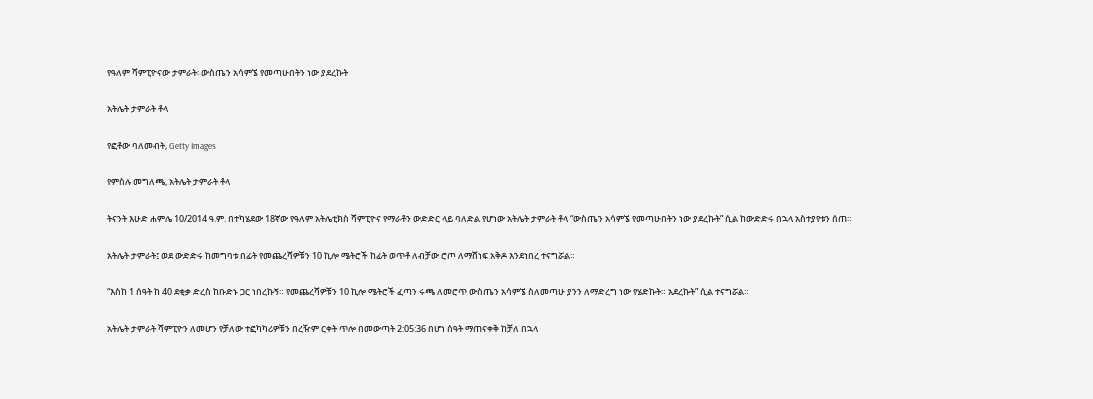የዓለም ሻምፒዮናው ታምራት፡ ውስጤን አሳምኜ የመጣሁበትን ነው ያደረኩት

አትሌት ታምራት ቶላ

የፎቶው ባለመብት, Getty Images

የምስሉ መግለጫ, አትሌት ታምራት ቶላ

ትናንት እሁድ ሐምሌ 10/2014 ዓ.ም. በተካሄደው 18ኛው የዓለም አትሌቲክስ ሻምፒዮና የማራቶን ውድድር ላይ ባለድል የሆነው አትሌት ታምራት ቶላ “ውስጤን አሳምኜ የመጣሁበትን ነው ያደረኩት” ሲል ከውድድሩ በኋላ አስተያየቱን ሰጠ።

አትሌት ታምራት፤ ወደ ውድድሩ ከመግባቱ በፊት የመጨረሻዎቹን 10 ኪሎ ሜትሮች ከፊት ወጥቶ ለብቻው ሮጦ ለማሸነፍ አቅዶ እንደነበረ ተናግሯል።

“እስከ 1 ሰዓት ከ 40 ደቂቃ ድረስ ከቡድኑ ጋር ነበረኩኝ። የመጨረሻዎቹን 10 ኪሎ ሜትሮች ፈጣን ሩጫ ለመሮጥ ውስጤን አሳምኜ ስለመጣሁ ያንን ለማድረግ ነው የሄድኩት። አደረኩት” ሲል ተናግሯል።

አትሌት ታምራት ሻምፒዮን ለመሆን የቻለው ተፎካካሪዎቹን በረዥም ርቀት ጥሎ በመውጣት 2:05:36 በሆነ ሰዓት ማጠናቀቅ ከቻለ በኋላ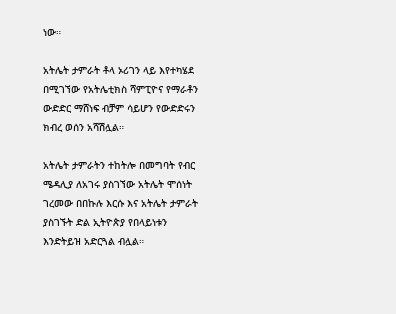ነው።

አትሌት ታምራት ቶላ ኦሪገን ላይ እየተካሄደ በሚገኘው የአትሌቲክስ ሻምፒዮና የማራቶን ውድድር ማሸነፍ ብቻም ሳይሆን የውድድሩን ክብረ ወሰን አሻሽሏል።

አትሌት ታምራትን ተከትሎ በመግባት የብር ሜዳሊያ ለአገሩ ያስገኘው አትሌት ሞሰነት ገረመው በበኩሉ እርሱ እና አትሌት ታምራት ያስገኙት ድል ኢትዮጵያ የበላይነቱን እንድትይዝ አድርጓል ብሏል።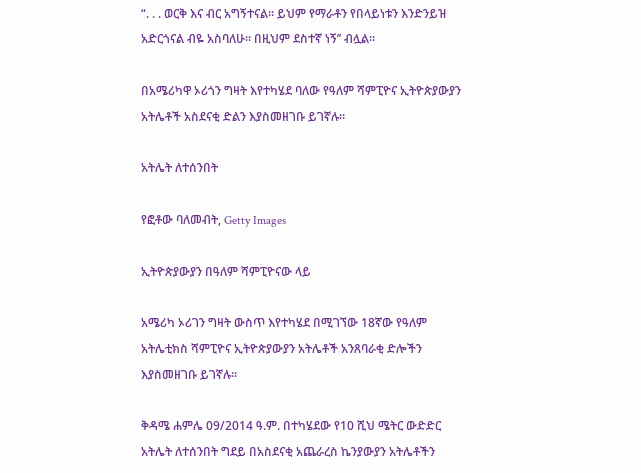“. . . ወርቅ እና ብር አግኝተናል። ይህም የማራቶን የበላይነቱን እንድንይዝ አድርጎናል ብዬ አስባለሁ። በዚህም ደስተኛ ነኝ’’ ብሏል።

በአሜሪካዋ ኦሪጎን ግዛት እየተካሄደ ባለው የዓለም ሻምፒዮና ኢትዮጵያውያን አትሌቶች አስደናቂ ድልን እያስመዘገቡ ይገኛሉ።

አትሌት ለተሰንበት

የፎቶው ባለመብት, Getty Images

ኢትዮጵያውያን በዓለም ሻምፒዮናው ላይ

አሜሪካ ኦሪገን ግዛት ውስጥ እየተካሄደ በሚገኘው 18ኛው የዓለም አትሌቲክስ ሻምፒዮና ኢትዮጵያውያን አትሌቶች አንጸባራቂ ድሎችን እያስመዘገቡ ይገኛሉ።

ቅዳሜ ሐምሌ 09/2014 ዓ.ም. በተካሄደው የ10 ሺህ ሜትር ውድድር አትሌት ለተሰንበት ግደይ በአስደናቂ አጨራረስ ኬንያውያን አትሌቶችን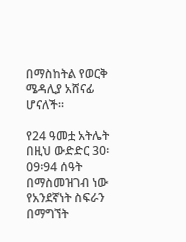በማስከትል የወርቅ ሜዳሊያ አሸናፊ ሆናለች።

የ24 ዓመቷ አትሌት በዚህ ውድድር 30፡09፡94 ሰዓት በማስመዝገብ ነው የአንደኛነት ስፍራን በማግኘት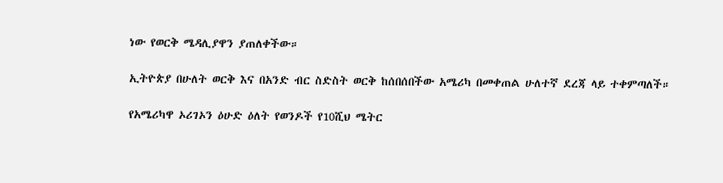ነው የወርቅ ሜዳሊያዋን ያጠለቀችው።

ኢትዮጵያ በሁለት ወርቅ እና በአንድ ብር ስድስት ወርቅ ከሰበሰበችው አሜሪካ በመቀጠል ሁለተኛ ደረጃ ላይ ተቀምጣለች።

የአሜሪካዋ ኦሪገኦን ዕሁድ ዕለት የወንዶች የ10ሺህ ሜትር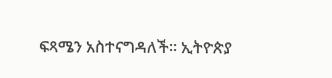ፍጻሜን አስተናግዳለች። ኢትዮጵያ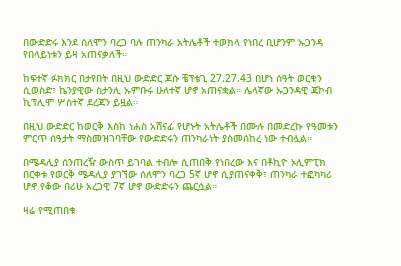በውድድሩ እንደ ሰለሞን ባረጋ ባሉ ጠንካራ አትሌቶች ተወክላ የነበረ ቢሆንም ኡጋንዳ የበላይነቱን ይዛ አጠናቃለች።

ከፍተኛ ፉክክር በታየበት በዚህ ውድድር ጆሱ ቼፕቴጊ 27.27.43 በሆነ ሰዓት ወርቁን ሲወስድ፣ ኬንያዊው ስታንሊ ኡምቡሩ ሁለተኛ ሆኖ አጠናቋል። ሌላኛው ኡጋንዳዊ ጃኮብ ኪፕሊሞ ሦስተኛ ደረጃን ይዟል።

በዚህ ውድድር ከወርቅ እስከ ነሐስ አሸናፊ የሆኑት አትሌቶች በሙሉ በመድረኩ የዓመቱን ምርጥ ሰዓታት ማስመዝገባቸው የውድድሩን ጠንካራነት ያስመሰከረ ነው ተብሏል።

በሜዳሊያ ሰንጠረዥ ውስጥ ይገባል ተብሎ ሲጠበቅ የነበረው እና በቶኪዮ ኦሊምፒክ በርቀቱ የወርቅ ሜዳሊያ ያገኘው ሰለሞን ባረጋ 5ኛ ሆኖ ሲያጠናቀቅ፣ ጠንካራ ተፎካካሪ ሆኖ የቆው በሪሁ አረጋዊ 7ኛ ሆኖ ውድድሩን ጨርሷል።

ዛሬ የሚጠበቁ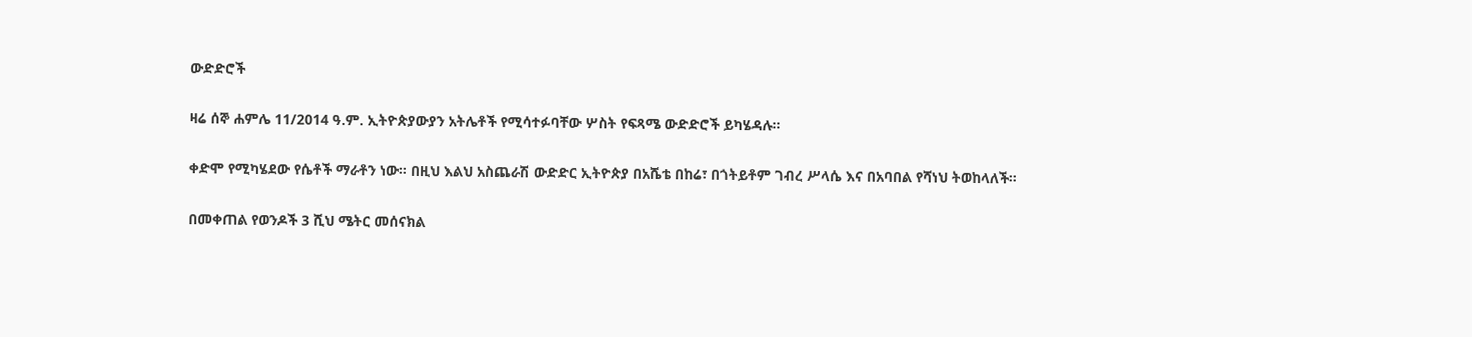ውድድሮች

ዛሬ ሰኞ ሐምሌ 11/2014 ዓ.ም. ኢትዮጵያውያን አትሌቶች የሚሳተፉባቸው ሦስት የፍጻሜ ውድድሮች ይካሄዳሉ።

ቀድሞ የሚካሄደው የሴቶች ማራቶን ነው። በዚህ እልህ አስጨራሽ ውድድር ኢትዮጵያ በአሼቴ በከሬ፣ በጎትይቶም ገብረ ሥላሴ እና በአባበል የሻነህ ትወከላለች።

በመቀጠል የወንዶች 3 ሺህ ሜትር መሰናክል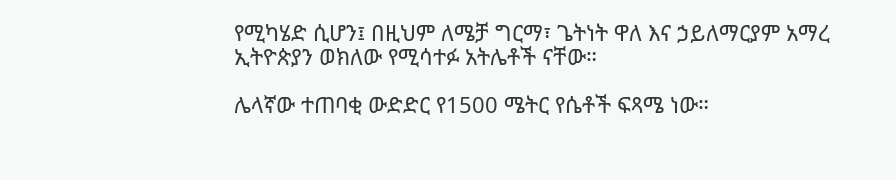የሚካሄድ ሲሆን፤ በዚህም ለሜቻ ግርማ፣ ጌትነት ዋለ እና ኃይለማርያም አማረ ኢትዮጵያን ወክለው የሚሳተፉ አትሌቶች ናቸው።

ሌላኛው ተጠባቂ ውድድር የ1500 ሜትር የሴቶች ፍጻሜ ነው።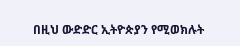በዚህ ውድድር ኢትዮጵያን የሚወክሉት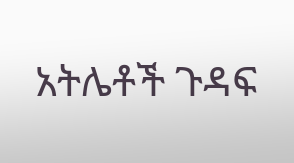አትሌቶች ጉዳፍ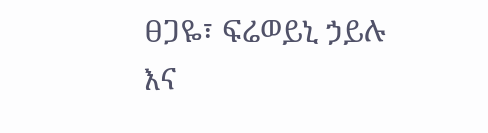ፀጋዬ፣ ፍሬወይኒ ኃይሉ እና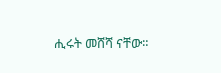ሒሩት መሸሻ ናቸው።